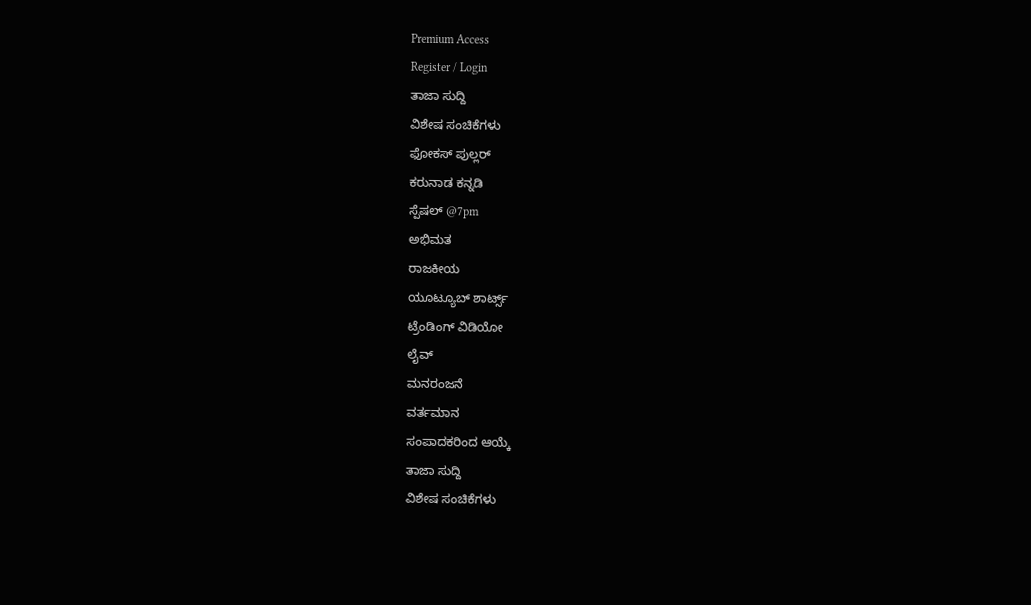Premium Access
Register / Login
ತಾಜಾ ಸುದ್ದಿ
ವಿಶೇಷ ಸಂಚಿಕೆಗಳು
ಫೋಕಸ್ ಪುಲ್ಲರ್
ಕರುನಾಡ ಕನ್ನಡಿ
ಸ್ಪೆಷಲ್ @7pm
ಅಭಿಮತ
ರಾಜಕೀಯ
ಯೂಟ್ಯೂಬ್ ಶಾರ್ಟ್ಸ್
ಟ್ರೆಂಡಿಂಗ್ ವಿಡಿಯೋ
ಲೈವ್
ಮನರಂಜನೆ
ವರ್ತಮಾನ
ಸಂಪಾದಕರಿಂದ ಆಯ್ಕೆ
ತಾಜಾ ಸುದ್ದಿ
ವಿಶೇಷ ಸಂಚಿಕೆಗಳು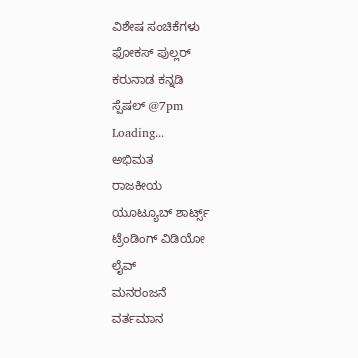ವಿಶೇಷ ಸಂಚಿಕೆಗಳು
ಫೋಕಸ್ ಪುಲ್ಲರ್
ಕರುನಾಡ ಕನ್ನಡಿ
ಸ್ಪೆಷಲ್ @7pm
Loading...
ಅಭಿಮತ
ರಾಜಕೀಯ
ಯೂಟ್ಯೂಬ್ ಶಾರ್ಟ್ಸ್
ಟ್ರೆಂಡಿಂಗ್ ವಿಡಿಯೋ
ಲೈವ್
ಮನರಂಜನೆ
ವರ್ತಮಾನ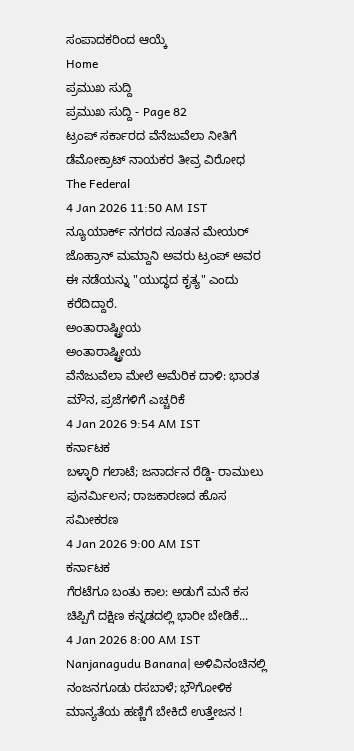ಸಂಪಾದಕರಿಂದ ಆಯ್ಕೆ
Home
ಪ್ರಮುಖ ಸುದ್ದಿ
ಪ್ರಮುಖ ಸುದ್ದಿ - Page 82
ಟ್ರಂಪ್ ಸರ್ಕಾರದ ವೆನೆಜುವೆಲಾ ನೀತಿಗೆ ಡೆಮೋಕ್ರಾಟ್ ನಾಯಕರ ತೀವ್ರ ವಿರೋಧ
The Federal
4 Jan 2026 11:50 AM IST
ನ್ಯೂಯಾರ್ಕ್ ನಗರದ ನೂತನ ಮೇಯರ್ ಜೊಹ್ರಾನ್ ಮಮ್ದಾನಿ ಅವರು ಟ್ರಂಪ್ ಅವರ ಈ ನಡೆಯನ್ನು "ಯುದ್ಧದ ಕೃತ್ಯ" ಎಂದು ಕರೆದಿದ್ದಾರೆ.
ಅಂತಾರಾಷ್ಟ್ರೀಯ
ಅಂತಾರಾಷ್ಟ್ರೀಯ
ವೆನೆಜುವೆಲಾ ಮೇಲೆ ಅಮೆರಿಕ ದಾಳಿ: ಭಾರತ ಮೌನ, ಪ್ರಜೆಗಳಿಗೆ ಎಚ್ಚರಿಕೆ
4 Jan 2026 9:54 AM IST
ಕರ್ನಾಟಕ
ಬಳ್ಳಾರಿ ಗಲಾಟೆ; ಜನಾರ್ದನ ರೆಡ್ಡಿ- ರಾಮುಲು ಪುನರ್ಮಿಲನ; ರಾಜಕಾರಣದ ಹೊಸ ಸಮೀಕರಣ
4 Jan 2026 9:00 AM IST
ಕರ್ನಾಟಕ
ಗೆರಟೆಗೂ ಬಂತು ಕಾಲ: ಅಡುಗೆ ಮನೆ ಕಸ ಚಿಪ್ಪಿಗೆ ದಕ್ಷಿಣ ಕನ್ನಡದಲ್ಲಿ ಭಾರೀ ಬೇಡಿಕೆ...
4 Jan 2026 8:00 AM IST
Nanjanagudu Banana| ಅಳಿವಿನಂಚಿನಲ್ಲಿ ನಂಜನಗೂಡು ರಸಬಾಳೆ; ಭೌಗೋಳಿಕ ಮಾನ್ಯತೆಯ ಹಣ್ಣಿಗೆ ಬೇಕಿದೆ ಉತ್ತೇಜನ !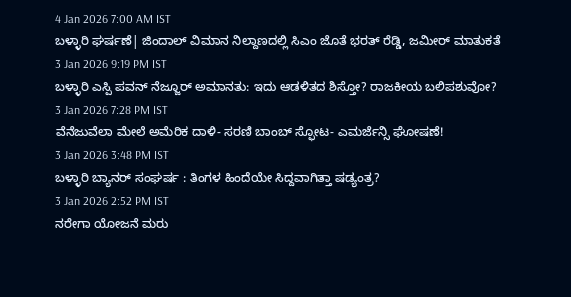4 Jan 2026 7:00 AM IST
ಬಳ್ಳಾರಿ ಘರ್ಷಣೆ| ಜಿಂದಾಲ್ ವಿಮಾನ ನಿಲ್ದಾಣದಲ್ಲಿ ಸಿಎಂ ಜೊತೆ ಭರತ್ ರೆಡ್ಡಿ, ಜಮೀರ್ ಮಾತುಕತೆ
3 Jan 2026 9:19 PM IST
ಬಳ್ಳಾರಿ ಎಸ್ಪಿ ಪವನ್ ನೆಜ್ಜೂರ್ ಅಮಾನತು: ಇದು ಆಡಳಿತದ ಶಿಸ್ತೋ? ರಾಜಕೀಯ ಬಲಿಪಶುವೋ?
3 Jan 2026 7:28 PM IST
ವೆನೆಜುವೆಲಾ ಮೇಲೆ ಅಮೆರಿಕ ದಾಳಿ- ಸರಣಿ ಬಾಂಬ್ ಸ್ಫೋಟ- ಎಮರ್ಜೆನ್ಸಿ ಘೋಷಣೆ!
3 Jan 2026 3:48 PM IST
ಬಳ್ಳಾರಿ ಬ್ಯಾನರ್ ಸಂಘರ್ಷ : ತಿಂಗಳ ಹಿಂದೆಯೇ ಸಿದ್ದವಾಗಿತ್ತಾ ಷಡ್ಯಂತ್ರ?
3 Jan 2026 2:52 PM IST
ನರೇಗಾ ಯೋಜನೆ ಮರು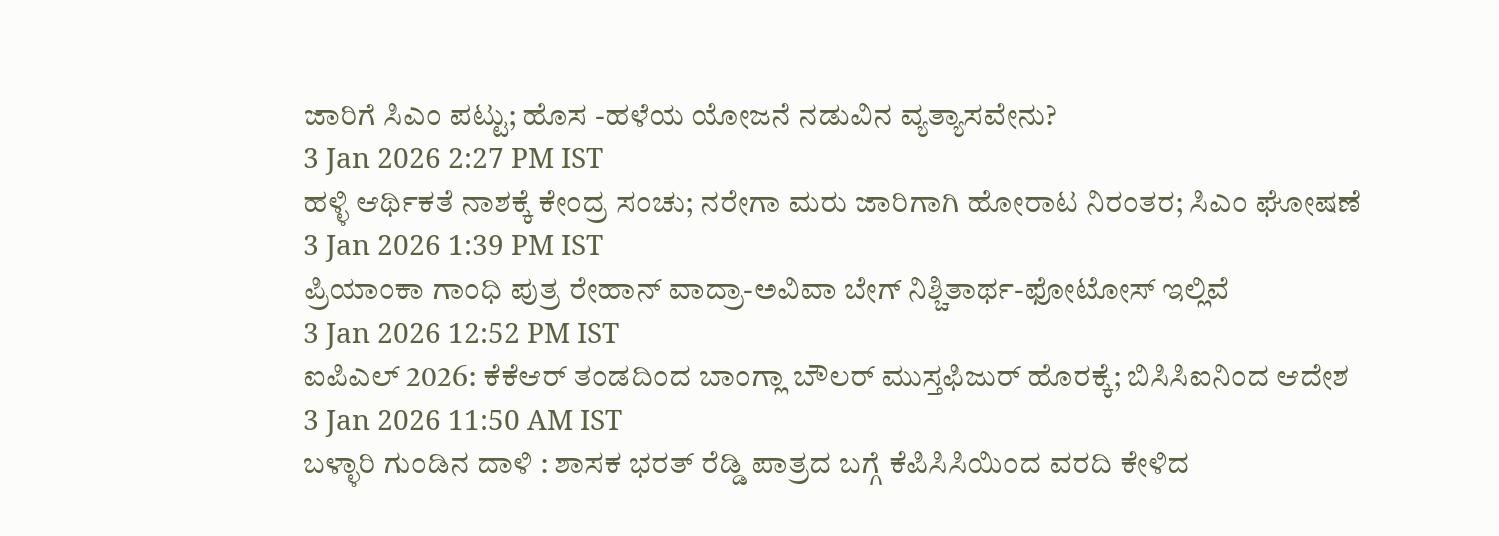ಜಾರಿಗೆ ಸಿಎಂ ಪಟ್ಟು; ಹೊಸ -ಹಳೆಯ ಯೋಜನೆ ನಡುವಿನ ವ್ಯತ್ಯಾಸವೇನು?
3 Jan 2026 2:27 PM IST
ಹಳ್ಳಿ ಆರ್ಥಿಕತೆ ನಾಶಕ್ಕೆ ಕೇಂದ್ರ ಸಂಚು; ನರೇಗಾ ಮರು ಜಾರಿಗಾಗಿ ಹೋರಾಟ ನಿರಂತರ; ಸಿಎಂ ಘೋಷಣೆ
3 Jan 2026 1:39 PM IST
ಪ್ರಿಯಾಂಕಾ ಗಾಂಧಿ ಪುತ್ರ ರೇಹಾನ್ ವಾದ್ರಾ-ಅವಿವಾ ಬೇಗ್ ನಿಶ್ಚಿತಾರ್ಥ-ಫೋಟೋಸ್ ಇಲ್ಲಿವೆ
3 Jan 2026 12:52 PM IST
ಐಪಿಎಲ್ 2026: ಕೆಕೆಆರ್ ತಂಡದಿಂದ ಬಾಂಗ್ಲಾ ಬೌಲರ್ ಮುಸ್ತಫಿಜುರ್ ಹೊರಕ್ಕೆ; ಬಿಸಿಸಿಐನಿಂದ ಆದೇಶ
3 Jan 2026 11:50 AM IST
ಬಳ್ಳಾರಿ ಗುಂಡಿನ ದಾಳಿ : ಶಾಸಕ ಭರತ್ ರೆಡ್ಡಿ ಪಾತ್ರದ ಬಗ್ಗೆ ಕೆಪಿಸಿಸಿಯಿಂದ ವರದಿ ಕೇಳಿದ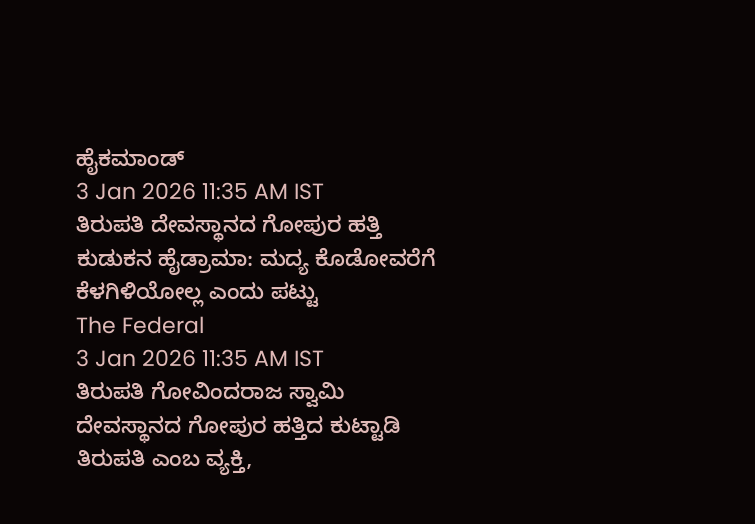ಹೈಕಮಾಂಡ್
3 Jan 2026 11:35 AM IST
ತಿರುಪತಿ ದೇವಸ್ಥಾನದ ಗೋಪುರ ಹತ್ತಿ ಕುಡುಕನ ಹೈಡ್ರಾಮಾ: ಮದ್ಯ ಕೊಡೋವರೆಗೆ ಕೆಳಗಿಳಿಯೋಲ್ಲ ಎಂದು ಪಟ್ಟು
The Federal
3 Jan 2026 11:35 AM IST
ತಿರುಪತಿ ಗೋವಿಂದರಾಜ ಸ್ವಾಮಿ ದೇವಸ್ಥಾನದ ಗೋಪುರ ಹತ್ತಿದ ಕುಟ್ಟಾಡಿ ತಿರುಪತಿ ಎಂಬ ವ್ಯಕ್ತಿ,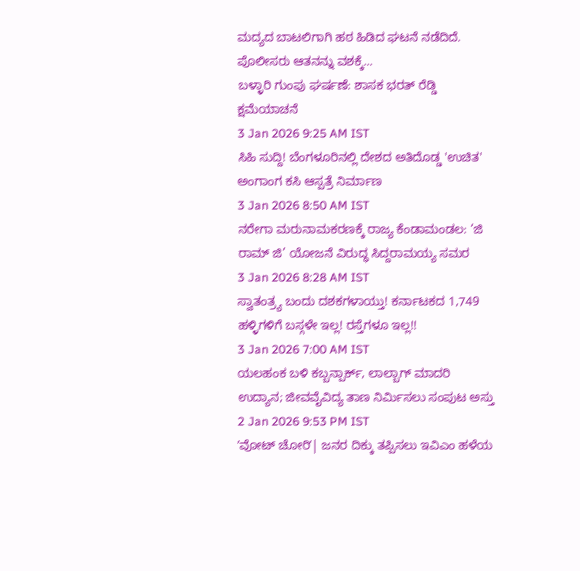ಮದ್ಯದ ಬಾಟಲಿಗಾಗಿ ಹಠ ಹಿಡಿದ ಘಟನೆ ನಡೆದಿದೆ. ಪೊಲೀಸರು ಆತನನ್ನು ವಶಕ್ಕೆ...
ಬಳ್ಳಾರಿ ಗುಂಪು ಘರ್ಷಣೆ: ಶಾಸಕ ಭರತ್ ರೆಡ್ಡಿ ಕ್ಷಮೆಯಾಚನೆ
3 Jan 2026 9:25 AM IST
ಸಿಹಿ ಸುದ್ದಿ! ಬೆಂಗಳೂರಿನಲ್ಲಿ ದೇಶದ ಅತಿದೊಡ್ಡ 'ಉಚಿತ' ಅಂಗಾಂಗ ಕಸಿ ಆಸ್ಪತ್ರೆ ನಿರ್ಮಾಣ
3 Jan 2026 8:50 AM IST
ನರೇಗಾ ಮರುನಾಮಕರಣಕ್ಕೆ ರಾಜ್ಯ ಕೆಂಡಾಮಂಡಲ: ‘ಜಿ ರಾಮ್ ಜಿ’ ಯೋಜನೆ ವಿರುದ್ಧ ಸಿದ್ದರಾಮಯ್ಯ ಸಮರ
3 Jan 2026 8:28 AM IST
ಸ್ವಾತಂತ್ರ್ಯ ಬಂದು ದಶಕಗಳಾಯ್ತು! ಕರ್ನಾಟಕದ 1,749 ಹಳ್ಳಿಗಳಿಗೆ ಬಸ್ಗಳೇ ಇಲ್ಲ! ರಸ್ತೆಗಳೂ ಇಲ್ಲ!!
3 Jan 2026 7:00 AM IST
ಯಲಹಂಕ ಬಳಿ ಕಬ್ಬನ್ಪಾರ್ಕ್, ಲಾಲ್ಬಾಗ್ ಮಾದರಿ ಉದ್ಯಾನ; ಜೀವವೈವಿದ್ಯ ತಾಣ ನಿರ್ಮಿಸಲು ಸಂಪುಟ ಅಸ್ತು
2 Jan 2026 9:53 PM IST
ʼವೋಟ್ ಚೋರಿʼ| ಜನರ ದಿಕ್ಕು ತಪ್ಪಿಸಲು ಇವಿಎಂ ಹಳೆಯ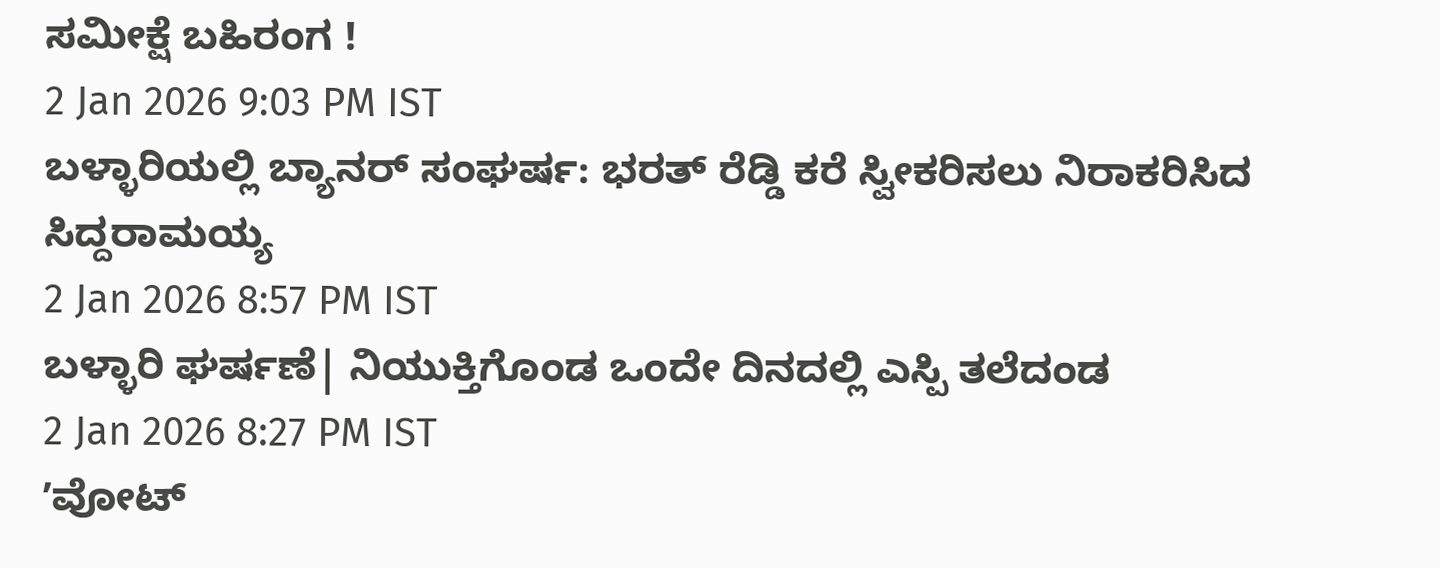ಸಮೀಕ್ಷೆ ಬಹಿರಂಗ !
2 Jan 2026 9:03 PM IST
ಬಳ್ಳಾರಿಯಲ್ಲಿ ಬ್ಯಾನರ್ ಸಂಘರ್ಷ: ಭರತ್ ರೆಡ್ಡಿ ಕರೆ ಸ್ವೀಕರಿಸಲು ನಿರಾಕರಿಸಿದ ಸಿದ್ದರಾಮಯ್ಯ
2 Jan 2026 8:57 PM IST
ಬಳ್ಳಾರಿ ಘರ್ಷಣೆ| ನಿಯುಕ್ತಿಗೊಂಡ ಒಂದೇ ದಿನದಲ್ಲಿ ಎಸ್ಪಿ ತಲೆದಂಡ
2 Jan 2026 8:27 PM IST
ʼವೋಟ್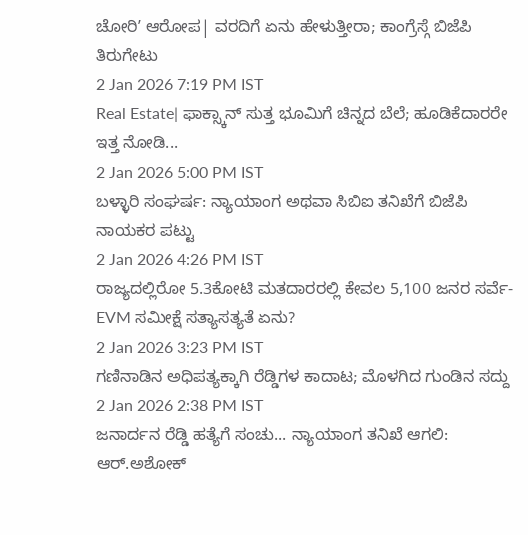ಚೋರಿʼ ಆರೋಪ| ವರದಿಗೆ ಏನು ಹೇಳುತ್ತೀರಾ; ಕಾಂಗ್ರೆಸ್ಗೆ ಬಿಜೆಪಿ ತಿರುಗೇಟು
2 Jan 2026 7:19 PM IST
Real Estate| ಫಾಕ್ಸ್ಕಾನ್ ಸುತ್ತ ಭೂಮಿಗೆ ಚಿನ್ನದ ಬೆಲೆ; ಹೂಡಿಕೆದಾರರೇ ಇತ್ತ ನೋಡಿ...
2 Jan 2026 5:00 PM IST
ಬಳ್ಳಾರಿ ಸಂಘರ್ಷ: ನ್ಯಾಯಾಂಗ ಅಥವಾ ಸಿಬಿಐ ತನಿಖೆಗೆ ಬಿಜೆಪಿ ನಾಯಕರ ಪಟ್ಟು
2 Jan 2026 4:26 PM IST
ರಾಜ್ಯದಲ್ಲಿರೋ 5.3ಕೋಟಿ ಮತದಾರರಲ್ಲಿ ಕೇವಲ 5,100 ಜನರ ಸರ್ವೆ-EVM ಸಮೀಕ್ಷೆ ಸತ್ಯಾಸತ್ಯತೆ ಏನು?
2 Jan 2026 3:23 PM IST
ಗಣಿನಾಡಿನ ಅಧಿಪತ್ಯಕ್ಕಾಗಿ ರೆಡ್ಡಿಗಳ ಕಾದಾಟ; ಮೊಳಗಿದ ಗುಂಡಿನ ಸದ್ದು
2 Jan 2026 2:38 PM IST
ಜನಾರ್ದನ ರೆಡ್ಡಿ ಹತ್ಯೆಗೆ ಸಂಚು... ನ್ಯಾಯಾಂಗ ತನಿಖೆ ಆಗಲಿ: ಆರ್.ಅಶೋಕ್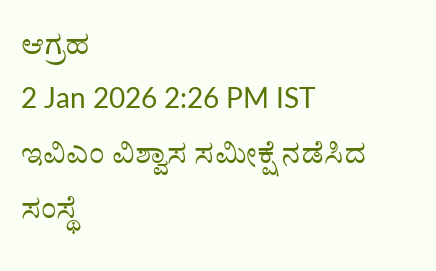ಆಗ್ರಹ
2 Jan 2026 2:26 PM IST
ಇವಿಎಂ ವಿಶ್ವಾಸ ಸಮೀಕ್ಷೆ ನಡೆಸಿದ ಸಂಸ್ಥೆ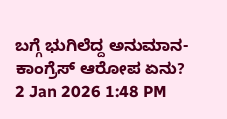ಬಗ್ಗೆ ಭುಗಿಲೆದ್ದ ಅನುಮಾನ-ಕಾಂಗ್ರೆಸ್ ಆರೋಪ ಏನು?
2 Jan 2026 1:48 PM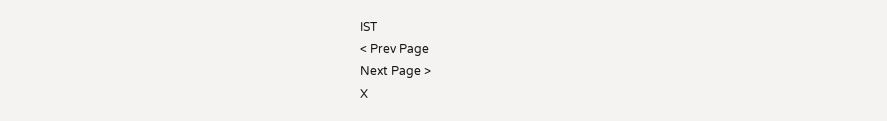IST
< Prev Page
Next Page >
X